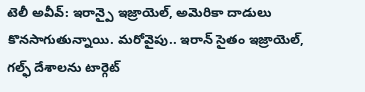టెలీ అవీవ్: ఇరాన్పై ఇజ్రాయెల్, అమెరికా దాడులు కొనసాగుతున్నాయి. మరోవైపు.. ఇరాన్ సైతం ఇజ్రాయెల్, గల్ఫ్ దేశాలను టార్గెట్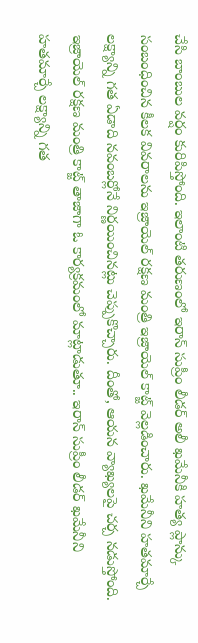చేసి బాంబుల వర్షం కురిపిస్తోంది. ఇలాంటి తరుణంలో ఇరాన్ సుప్రీం లీడర్ అలీ ఖమేనీకి హత్య ప్లాన్కు సంబంధించిన కీలక వివరాలను ఇజ్రాయెల్ రక్షణ మంత్రి ఇజ్రాయెల్ కాట్జ్ వెల్లడించారు. ఖమేనీని హతమార్చే లక్ష్యాన్ని గత ఏడాది నవంబర్లోనే నిర్ణయించినట్లు చెప్పుకొచ్చారు. దీంతో, ఆయన వ్యాఖ్యలపై చర్చ నడుస్తోంది.
ఇజ్రాయెల్ రక్షణ మంత్రి కాట్జ్ తాజాగా ఓ కార్యక్రమంలో మాట్లాడుతూ.. ఇరాన్ సుప్రీం లీడర్ ఖమేనీని హతమార్చే లక్ష్యాన్ని గత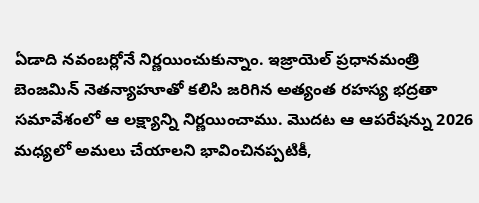ఏడాది నవంబర్లోనే నిర్ణయించుకున్నాం. ఇజ్రాయెల్ ప్రధానమంత్రి బెంజమిన్ నెతన్యాహూతో కలిసి జరిగిన అత్యంత రహస్య భద్రతా సమావేశంలో ఆ లక్ష్యాన్ని నిర్ణయించాము. మొదట ఆ ఆపరేషన్ను 2026 మధ్యలో అమలు చేయాలని భావించినప్పటికీ,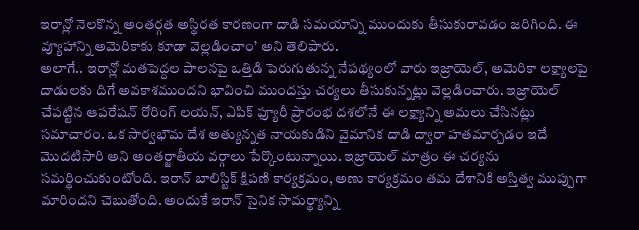ఇరాన్లో నెలకొన్న అంతర్గత అస్థిరత కారణంగా దాడి సమయాన్ని ముందుకు తీసుకురావడం జరిగింది. ఈ వ్యూహాన్ని అమెరికాకు కూడా వెల్లడించాం’ అని తెలిపారు.
అలాగే.. ఇరాన్లో మతపెద్దల పాలనపై ఒత్తిడి పెరుగుతున్న నేపథ్యంలో వారు ఇజ్రాయెల్, అమెరికా లక్ష్యాలపై దాడులకు దిగే అవకాశముందని భావించి ముందస్తు చర్యలు తీసుకున్నట్లు వెల్లడించారు. ఇజ్రాయెల్ చేపట్టిన ఆపరేషన్ రోరింగ్ లయన్, ఎపిక్ ఫ్యూరీ ప్రారంభ దశలోనే ఈ లక్ష్యాన్ని అమలు చేసినట్లు సమాచారం. ఒక సార్వభౌమ దేశ అత్యున్నత నాయకుడిని వైమానిక దాడి ద్వారా హతమార్చడం ఇదే మొదటిసారి అని అంతర్జాతీయ వర్గాలు పేర్కొంటున్నాయి. ఇజ్రాయెల్ మాత్రం ఈ చర్యను సమర్థించుకుంటోంది. ఇరాన్ బాలిస్టిక్ క్షిపణి కార్యక్రమం, అణు కార్యక్రమం తమ దేశానికి అస్తిత్వ ముప్పుగా మారిందని చెబుతోంది. అందుకే ఇరాన్ సైనిక సామర్థ్యాన్ని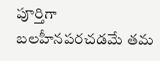పూర్తిగా బలహీనపరచడమే తమ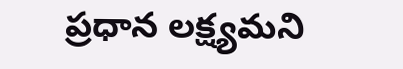ప్రధాన లక్ష్యమని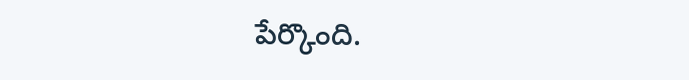పేర్కొంది.